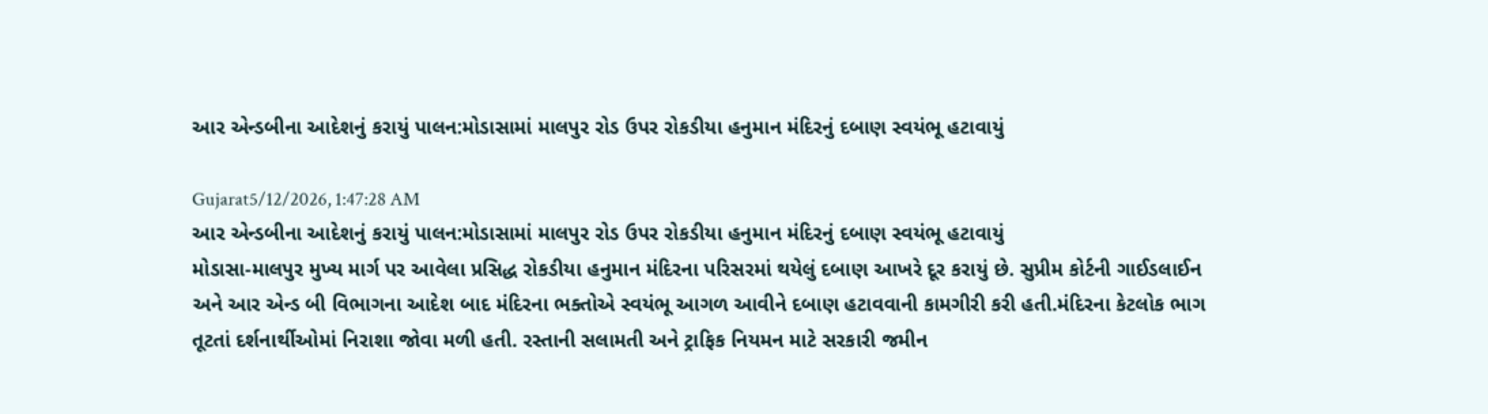આર એન્ડબીના આદેશનું કરાયું પાલન:મોડાસામાં માલપુર રોડ ઉપર રોકડીયા હનુમાન મંદિરનું દબાણ સ્વયંભૂ હટાવાયું

Gujarat5/12/2026, 1:47:28 AM
આર એન્ડબીના આદેશનું કરાયું પાલન:મોડાસામાં માલપુર રોડ ઉપર રોકડીયા હનુમાન મંદિરનું દબાણ સ્વયંભૂ હટાવાયું
મોડાસા-માલપુર મુખ્ય માર્ગ પર આવેલા પ્રસિદ્ધ રોકડીયા હનુમાન મંદિરના પરિસરમાં થયેલું દબાણ આખરે દૂર કરાયું છે. સુપ્રીમ કોર્ટની ગાઈડલાઈન અને આર એન્ડ બી વિભાગના આદેશ બાદ મંદિરના ભક્તોએ સ્વયંભૂ આગળ આવીને દબાણ હટાવવાની કામગીરી કરી હતી.મંદિરના કેટલોક ભાગ તૂટતાં દર્શનાર્થીઓમાં નિરાશા જોવા મળી હતી. રસ્તાની સલામતી અને ટ્રાફિક નિયમન માટે સરકારી જમીન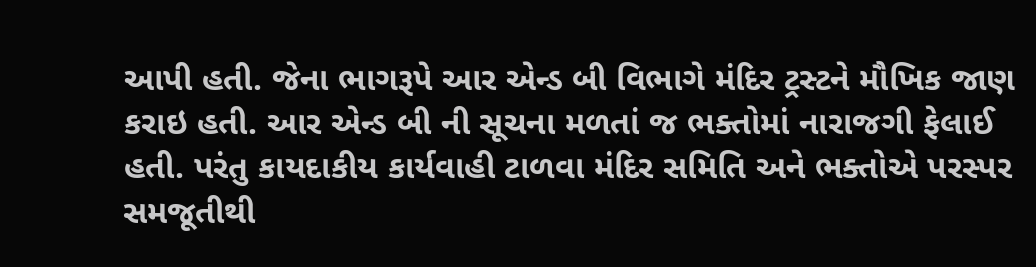આપી હતી. જેના ભાગરૂપે આર એન્ડ બી વિભાગે મંદિર ટ્રસ્ટને મૌખિક જાણ કરાઇ હતી. આર એન્ડ બી ની સૂચના મળતાં જ ભક્તોમાં નારાજગી ફેલાઈ હતી. પરંતુ કાયદાકીય કાર્યવાહી ટાળવા મંદિર સમિતિ અને ભક્તોએ પરસ્પર સમજૂતીથી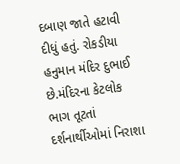દબાણ જાતે હટાવી દીધું હતું. રોકડીયા હનુમાન મંદિર દુભાઈ છે.મંદિરના કેટલોક ભાગ તૂટતાં દર્શનાર્થીઓમાં નિરાશા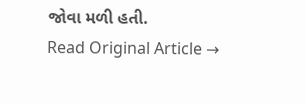જોવા મળી હતી.
Read Original Article →